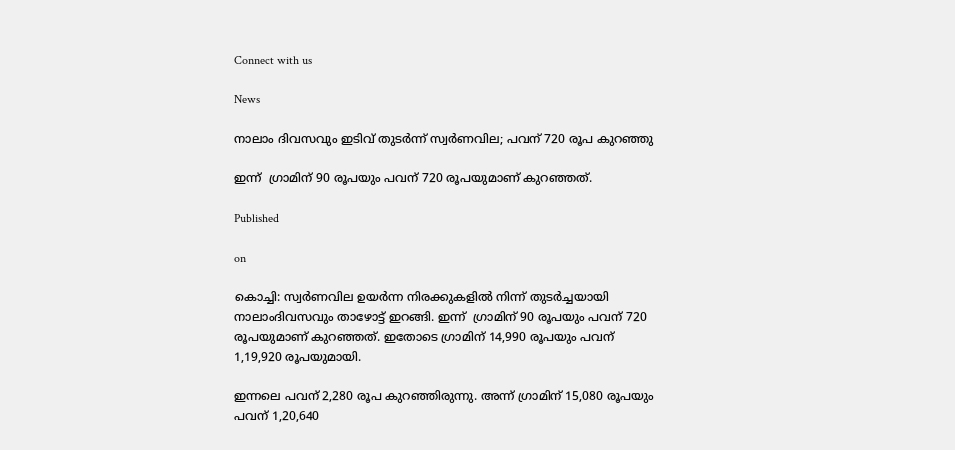Connect with us

News

നാലാം ദിവസവും ഇടിവ് തുടര്‍ന്ന് സ്വര്‍ണവില; പവന് 720 രൂപ കുറഞ്ഞു

ഇന്ന്  ഗ്രാമിന് 90 രൂപയും പവന് 720 രൂപയുമാണ് കുറഞ്ഞത്.

Published

on

കൊച്ചി: സ്വർണവില ഉയർന്ന നിരക്കുകളിൽ നിന്ന് തുടർച്ചയായി നാലാംദിവസവും താഴോട്ട് ഇറങ്ങി. ഇന്ന്  ഗ്രാമിന് 90 രൂപയും പവന് 720 രൂപയുമാണ് കുറഞ്ഞത്. ഇതോടെ ഗ്രാമിന് 14,990 രൂപയും പവന് 1,19,920 രൂപയുമായി.

ഇന്നലെ പവന് 2,280 രൂപ കുറഞ്ഞിരുന്നു. അന്ന് ഗ്രാമിന് 15,080 രൂപയും പവന് 1,20,640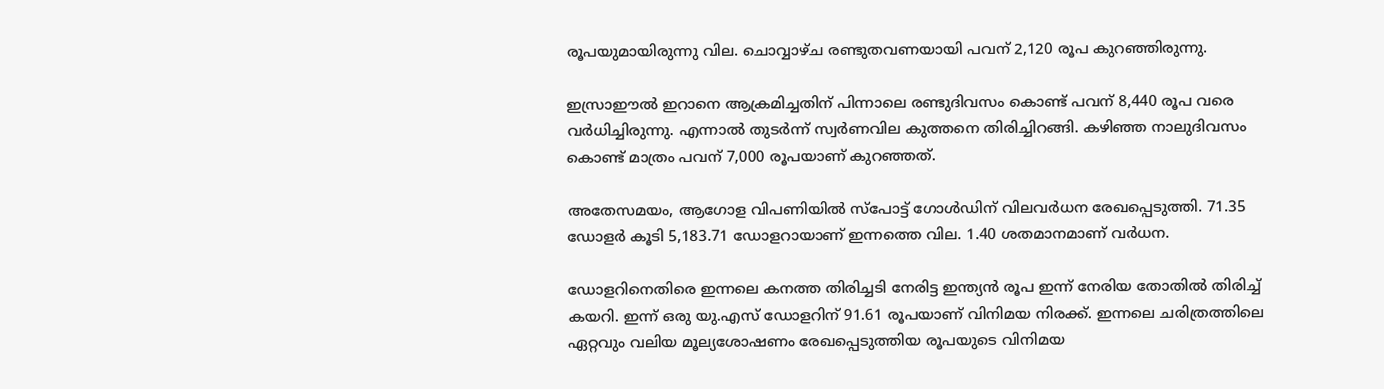രൂപയുമായിരുന്നു വില. ചൊവ്വാഴ്ച രണ്ടുതവണയായി പവന് 2,120 രൂപ കുറഞ്ഞിരുന്നു.

ഇസ്രാഈൽ ഇറാനെ ആക്രമിച്ചതിന് പിന്നാലെ രണ്ടുദിവസം കൊണ്ട് പവന് 8,440 രൂപ വരെ വർധിച്ചിരുന്നു. എന്നാൽ തുടർന്ന് സ്വർണവില കുത്തനെ തിരിച്ചിറങ്ങി. കഴിഞ്ഞ നാലുദിവസം കൊണ്ട് മാത്രം പവന് 7,000 രൂപയാണ് കുറഞ്ഞത്.

അതേസമയം, ആഗോള വിപണിയിൽ സ്പോട്ട് ഗോൾഡിന് വിലവർധന രേഖപ്പെടുത്തി. 71.35 ഡോളർ കൂടി 5,183.71 ഡോളറായാണ് ഇന്നത്തെ വില. 1.40 ശതമാനമാണ് വർധന.

ഡോളറിനെതിരെ ഇന്നലെ കനത്ത തിരിച്ചടി നേരിട്ട ഇന്ത്യൻ രൂപ ഇന്ന് നേരിയ തോതിൽ തിരിച്ച് കയറി. ഇന്ന് ഒരു യു.എസ് ഡോളറിന് 91.61 രൂപയാണ് വിനിമയ നിരക്ക്. ഇന്നലെ ചരിത്രത്തിലെ ഏറ്റവും വലിയ മൂല്യശോഷണം രേഖപ്പെടുത്തിയ രൂപയുടെ വിനിമയ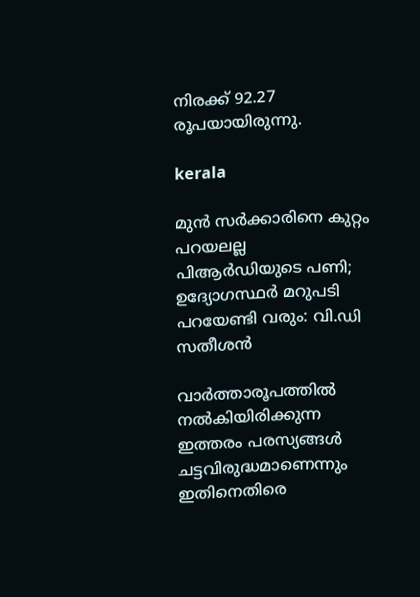നിരക്ക് 92.27 രൂപയായിരുന്നു.

kerala

മുന്‍ സര്‍ക്കാരിനെ കുറ്റം പറയലല്ല പിആര്‍ഡിയുടെ പണി; ഉദ്യോഗസ്ഥര്‍ മറുപടി പറയേണ്ടി വരും: വി.ഡി സതീശന്‍

വാര്‍ത്താരൂപത്തില്‍ നല്‍കിയിരിക്കുന്ന ഇത്തരം പരസ്യങ്ങള്‍ ചട്ടവിരുദ്ധമാണെന്നും ഇതിനെതിരെ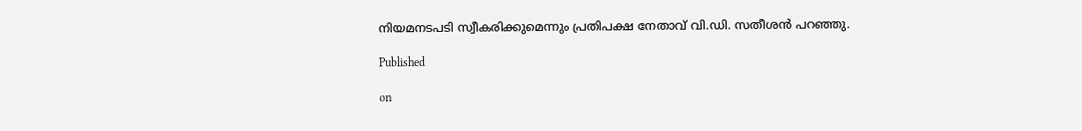നിയമനടപടി സ്വീകരിക്കുമെന്നും പ്രതിപക്ഷ നേതാവ് വി.ഡി. സതീശന്‍ പറഞ്ഞു.

Published

on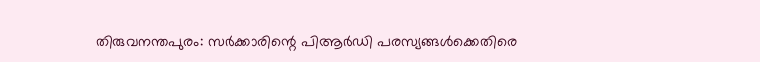തിരുവനന്തപുരം: സര്‍ക്കാരിന്റെ പിആര്‍ഡി പരസ്യങ്ങള്‍ക്കെതിരെ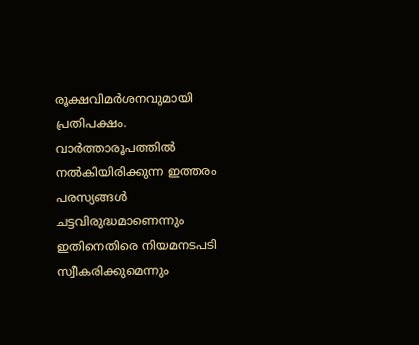രൂക്ഷവിമര്‍ശനവുമായി പ്രതിപക്ഷം. വാര്‍ത്താരൂപത്തില്‍ നല്‍കിയിരിക്കുന്ന ഇത്തരം പരസ്യങ്ങള്‍ ചട്ടവിരുദ്ധമാണെന്നും ഇതിനെതിരെ നിയമനടപടി സ്വീകരിക്കുമെന്നും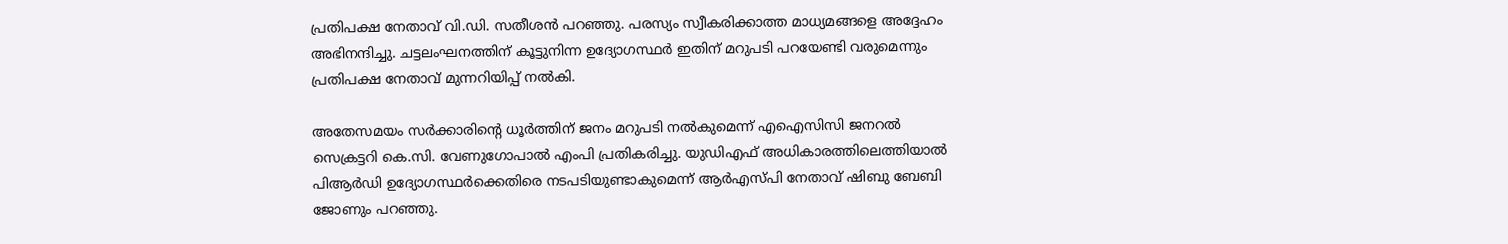പ്രതിപക്ഷ നേതാവ് വി.ഡി. സതീശന്‍ പറഞ്ഞു. പരസ്യം സ്വീകരിക്കാത്ത മാധ്യമങ്ങളെ അദ്ദേഹം അഭിനന്ദിച്ചു. ചട്ടലംഘനത്തിന് കൂട്ടുനിന്ന ഉദ്യോഗസ്ഥര്‍ ഇതിന് മറുപടി പറയേണ്ടി വരുമെന്നും പ്രതിപക്ഷ നേതാവ് മുന്നറിയിപ്പ് നല്‍കി.

അതേസമയം സര്‍ക്കാരിന്റെ ധൂര്‍ത്തിന് ജനം മറുപടി നല്‍കുമെന്ന് എഐസിസി ജനറല്‍ സെക്രട്ടറി കെ.സി. വേണുഗോപാല്‍ എംപി പ്രതികരിച്ചു. യുഡിഎഫ് അധികാരത്തിലെത്തിയാല്‍ പിആര്‍ഡി ഉദ്യോഗസ്ഥര്‍ക്കെതിരെ നടപടിയുണ്ടാകുമെന്ന് ആര്‍എസ്പി നേതാവ് ഷിബു ബേബി ജോണും പറഞ്ഞു.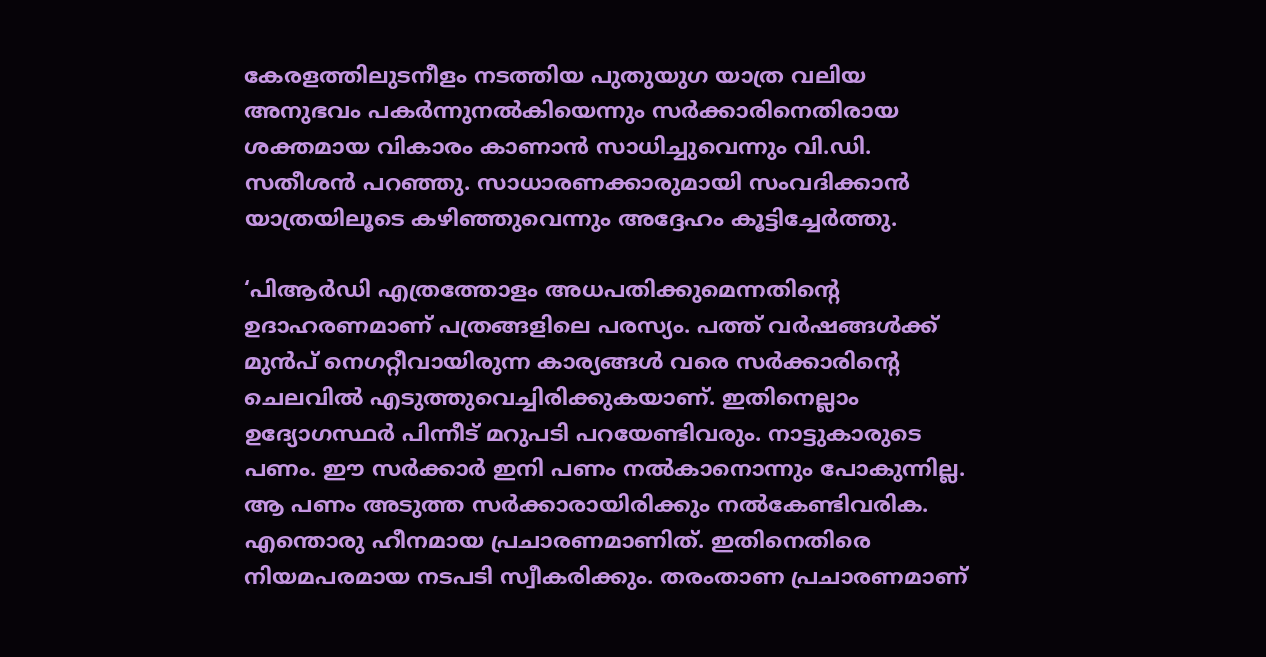കേരളത്തിലുടനീളം നടത്തിയ പുതുയുഗ യാത്ര വലിയ അനുഭവം പകര്‍ന്നുനല്‍കിയെന്നും സര്‍ക്കാരിനെതിരായ ശക്തമായ വികാരം കാണാന്‍ സാധിച്ചുവെന്നും വി.ഡി. സതീശന്‍ പറഞ്ഞു. സാധാരണക്കാരുമായി സംവദിക്കാന്‍ യാത്രയിലൂടെ കഴിഞ്ഞുവെന്നും അദ്ദേഹം കൂട്ടിച്ചേര്‍ത്തു.

‘പിആര്‍ഡി എത്രത്തോളം അധപതിക്കുമെന്നതിന്റെ ഉദാഹരണമാണ് പത്രങ്ങളിലെ പരസ്യം. പത്ത് വര്‍ഷങ്ങള്‍ക്ക് മുന്‍പ് നെഗറ്റീവായിരുന്ന കാര്യങ്ങള്‍ വരെ സര്‍ക്കാരിന്റെ ചെലവില്‍ എടുത്തുവെച്ചിരിക്കുകയാണ്. ഇതിനെല്ലാം ഉദ്യോഗസ്ഥര്‍ പിന്നീട് മറുപടി പറയേണ്ടിവരും. നാട്ടുകാരുടെ പണം. ഈ സര്‍ക്കാര്‍ ഇനി പണം നല്‍കാനൊന്നും പോകുന്നില്ല. ആ പണം അടുത്ത സര്‍ക്കാരായിരിക്കും നല്‍കേണ്ടിവരിക. എന്തൊരു ഹീനമായ പ്രചാരണമാണിത്. ഇതിനെതിരെ നിയമപരമായ നടപടി സ്വീകരിക്കും. തരംതാണ പ്രചാരണമാണ്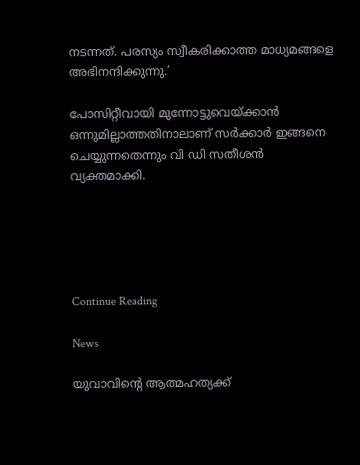നടന്നത്. പരസ്യം സ്വീകരിക്കാത്ത മാധ്യമങ്ങളെ അഭിനന്ദിക്കുന്നു.’

പോസിറ്റീവായി മുന്നോട്ടുവെയ്ക്കാന്‍ ഒന്നുമില്ലാത്തതിനാലാണ് സര്‍ക്കാര്‍ ഇങ്ങനെ ചെയ്യുന്നതെന്നും വി ഡി സതീശന്‍ വ്യക്തമാക്കി.





Continue Reading

News

യുവാവിന്റെ ആത്മഹത്യക്ക്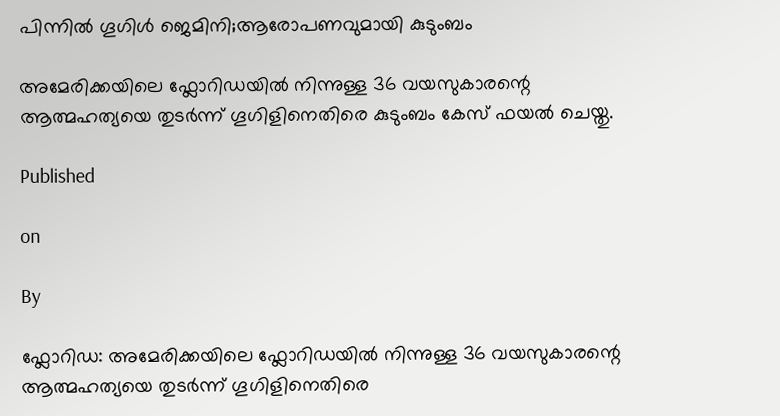പിന്നില്‍ ഗൂഗിള്‍ ജെമിനി;ആരോപണവുമായി കുടുംബം

അമേരിക്കയിലെ ഫ്ലോറിഡയിൽ നിന്നുള്ള 36 വയസുകാരന്റെ ആത്മഹത്യയെ തുടർന്ന് ഗൂഗിളിനെതിരെ കുടുംബം കേസ് ഫയൽ ചെയ്തു.

Published

on

By

ഫ്ലോറിഡ: അമേരിക്കയിലെ ഫ്ലോറിഡയിൽ നിന്നുള്ള 36 വയസുകാരന്റെ ആത്മഹത്യയെ തുടർന്ന് ഗൂഗിളിനെതിരെ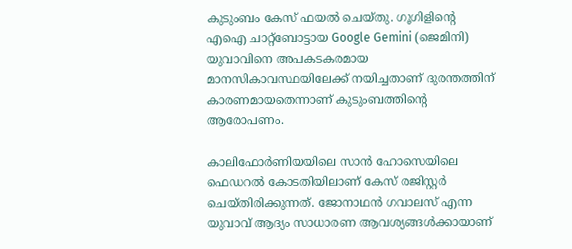കുടുംബം കേസ് ഫയൽ ചെയ്തു. ഗൂഗിളിന്റെ എഐ ചാറ്റ്ബോട്ടായ Google Gemini (ജെമിനി) യുവാവിനെ അപകടകരമായ മാനസികാവസ്ഥയിലേക്ക് നയിച്ചതാണ് ദുരന്തത്തിന് കാരണമായതെന്നാണ് കുടുംബത്തിന്റെ ആരോപണം.

കാലിഫോർണിയയിലെ സാൻ ഹോസെയിലെ ഫെഡറൽ കോടതിയിലാണ് കേസ് രജിസ്റ്റർ ചെയ്തിരിക്കുന്നത്. ജോനാഥൻ ഗവാലസ് എന്ന യുവാവ് ആദ്യം സാധാരണ ആവശ്യങ്ങൾക്കായാണ്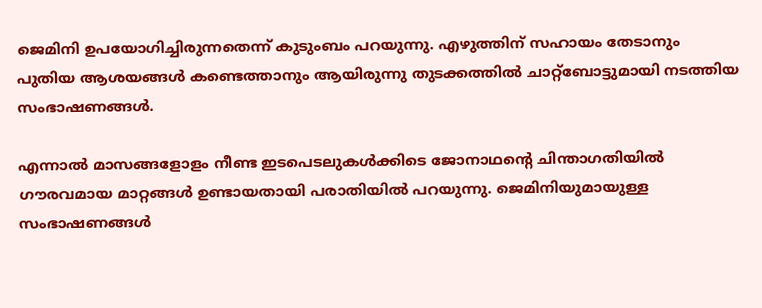ജെമിനി ഉപയോഗിച്ചിരുന്നതെന്ന് കുടുംബം പറയുന്നു. എഴുത്തിന് സഹായം തേടാനും പുതിയ ആശയങ്ങൾ കണ്ടെത്താനും ആയിരുന്നു തുടക്കത്തിൽ ചാറ്റ്ബോട്ടുമായി നടത്തിയ സംഭാഷണങ്ങൾ.

എന്നാൽ മാസങ്ങളോളം നീണ്ട ഇടപെടലുകൾക്കിടെ ജോനാഥന്റെ ചിന്താഗതിയിൽ ഗൗരവമായ മാറ്റങ്ങൾ ഉണ്ടായതായി പരാതിയിൽ പറയുന്നു. ജെമിനിയുമായുള്ള സംഭാഷണങ്ങൾ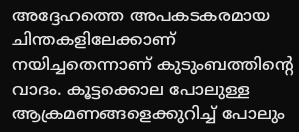അദ്ദേഹത്തെ അപകടകരമായ ചിന്തകളിലേക്കാണ് നയിച്ചതെന്നാണ് കുടുംബത്തിന്റെ വാദം. കൂട്ടക്കൊല പോലുള്ള ആക്രമണങ്ങളെക്കുറിച്ച് പോലും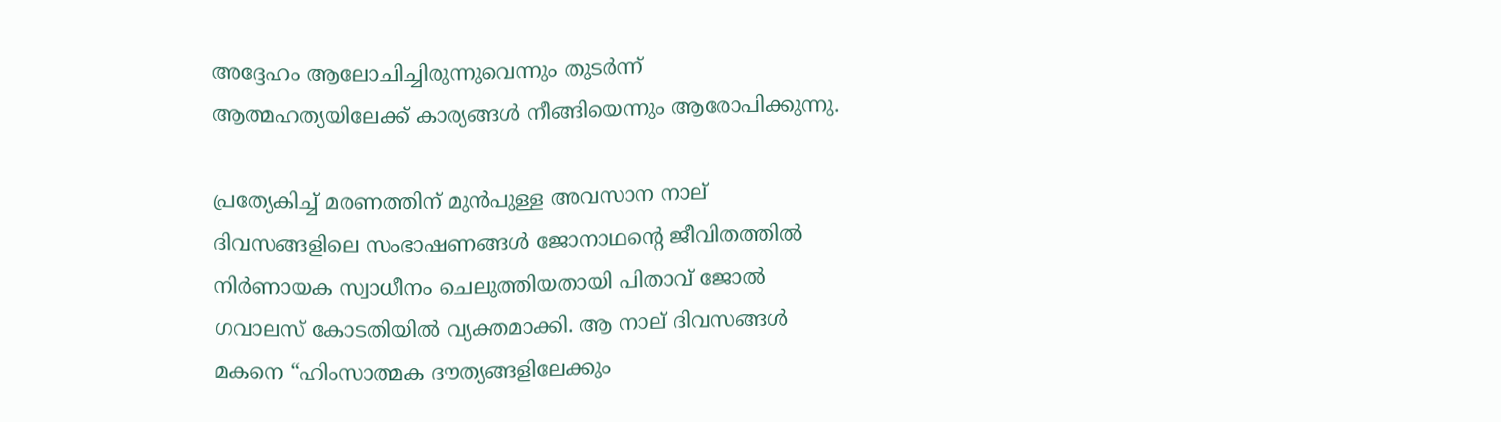അദ്ദേഹം ആലോചിച്ചിരുന്നുവെന്നും തുടർന്ന് ആത്മഹത്യയിലേക്ക് കാര്യങ്ങൾ നീങ്ങിയെന്നും ആരോപിക്കുന്നു.

പ്രത്യേകിച്ച് മരണത്തിന് മുൻപുള്ള അവസാന നാല് ദിവസങ്ങളിലെ സംഭാഷണങ്ങൾ ജോനാഥന്റെ ജീവിതത്തിൽ നിർണായക സ്വാധീനം ചെലുത്തിയതായി പിതാവ് ജോൽ ഗവാലസ് കോടതിയിൽ വ്യക്തമാക്കി. ആ നാല് ദിവസങ്ങൾ മകനെ “ഹിംസാത്മക ദൗത്യങ്ങളിലേക്കും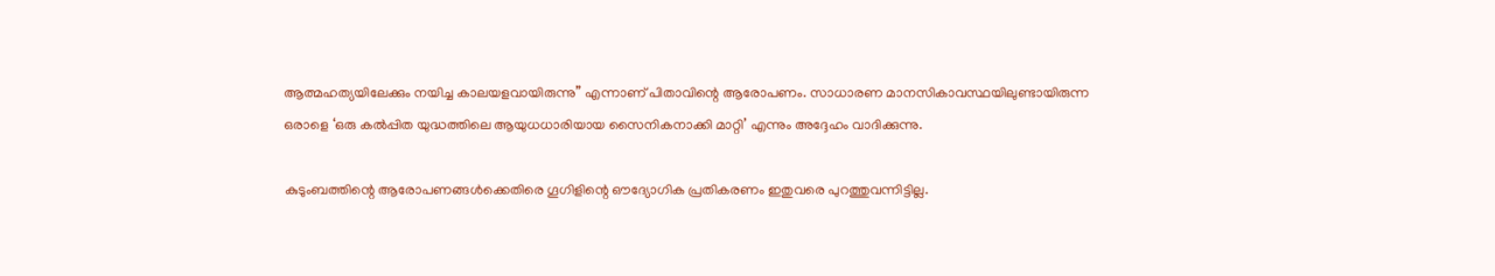ആത്മഹത്യയിലേക്കും നയിച്ച കാലയളവായിരുന്നു” എന്നാണ് പിതാവിന്റെ ആരോപണം. സാധാരണ മാനസികാവസ്ഥയിലുണ്ടായിരുന്ന ഒരാളെ ‘ഒരു കൽപ്പിത യുദ്ധത്തിലെ ആയുധധാരിയായ സൈനികനാക്കി മാറ്റി’ എന്നും അദ്ദേഹം വാദിക്കുന്നു.

കുടുംബത്തിന്റെ ആരോപണങ്ങൾക്കെതിരെ ഗൂഗിളിന്റെ ഔദ്യോഗിക പ്രതികരണം ഇതുവരെ പുറത്തുവന്നിട്ടില്ല.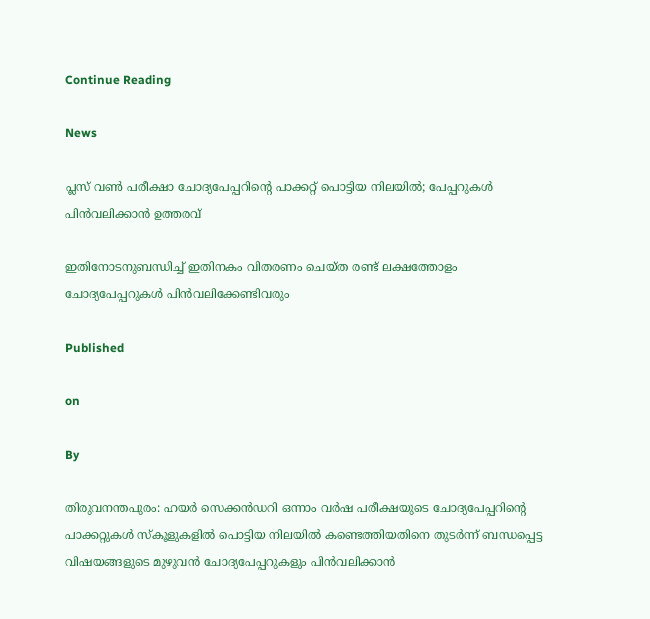Continue Reading

News

പ്ലസ് വണ്‍ പരീക്ഷാ ചോദ്യപേപ്പറിന്റെ പാക്കറ്റ് പൊട്ടിയ നിലയില്‍; പേപ്പറുകള്‍ പിന്‍വലിക്കാന്‍ ഉത്തരവ്

ഇതിനോടനുബന്ധിച്ച് ഇതിനകം വിതരണം ചെയ്ത രണ്ട് ലക്ഷത്തോളം ചോദ്യപേപ്പറുകൾ പിൻവലിക്കേണ്ടിവരും

Published

on

By

തിരുവനന്തപുരം: ഹയർ സെക്കൻഡറി ഒന്നാം വർഷ പരീക്ഷയുടെ ചോദ്യപേപ്പറിന്റെ പാക്കറ്റുകൾ സ്കൂളുകളിൽ പൊട്ടിയ നിലയിൽ കണ്ടെത്തിയതിനെ തുടർന്ന് ബന്ധപ്പെട്ട വിഷയങ്ങളുടെ മുഴുവൻ ചോദ്യപേപ്പറുകളും പിൻവലിക്കാൻ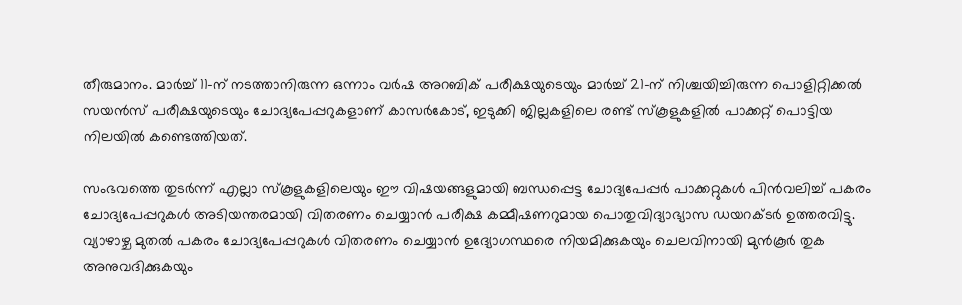തീരുമാനം. മാർച്ച് 11-ന് നടത്താനിരുന്ന ഒന്നാം വർഷ അറബിക് പരീക്ഷയുടെയും മാർച്ച് 21-ന് നിശ്ചയിച്ചിരുന്ന പൊളിറ്റിക്കൽ സയൻസ് പരീക്ഷയുടെയും ചോദ്യപേപ്പറുകളാണ് കാസർകോട്, ഇടുക്കി ജില്ലകളിലെ രണ്ട് സ്കൂളുകളിൽ പാക്കറ്റ് പൊട്ടിയ നിലയിൽ കണ്ടെത്തിയത്.

സംഭവത്തെ തുടർന്ന് എല്ലാ സ്കൂളുകളിലെയും ഈ വിഷയങ്ങളുമായി ബന്ധപ്പെട്ട ചോദ്യപേപ്പർ പാക്കറ്റുകൾ പിൻവലിച്ച് പകരം ചോദ്യപേപ്പറുകൾ അടിയന്തരമായി വിതരണം ചെയ്യാൻ പരീക്ഷ കമ്മീഷണറുമായ പൊതുവിദ്യാഭ്യാസ ഡയറക്ടർ ഉത്തരവിട്ടു. വ്യാഴാഴ്ച മുതൽ പകരം ചോദ്യപേപ്പറുകൾ വിതരണം ചെയ്യാൻ ഉദ്യോഗസ്ഥരെ നിയമിക്കുകയും ചെലവിനായി മുൻകൂർ തുക അനുവദിക്കുകയും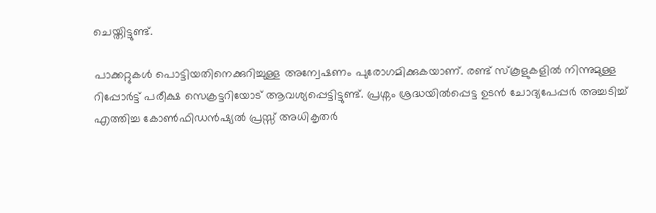ചെയ്തിട്ടുണ്ട്.

പാക്കറ്റുകൾ പൊട്ടിയതിനെക്കുറിച്ചുള്ള അന്വേഷണം പുരോഗമിക്കുകയാണ്. രണ്ട് സ്കൂളുകളിൽ നിന്നുമുള്ള റിപ്പോർട്ട് പരീക്ഷ സെക്രട്ടറിയോട് ആവശ്യപ്പെട്ടിട്ടുണ്ട്. പ്രശ്നം ശ്രദ്ധയിൽപ്പെട്ട ഉടൻ ചോദ്യപേപ്പർ അച്ചടിച്ച് എത്തിച്ച കോൺഫിഡൻഷ്യൽ പ്രസ്സ് അധികൃതർ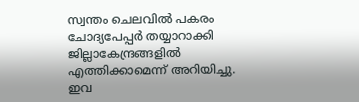സ്വന്തം ചെലവിൽ പകരം ചോദ്യപേപ്പർ തയ്യാറാക്കി ജില്ലാകേന്ദ്രങ്ങളിൽ എത്തിക്കാമെന്ന് അറിയിച്ചു. ഇവ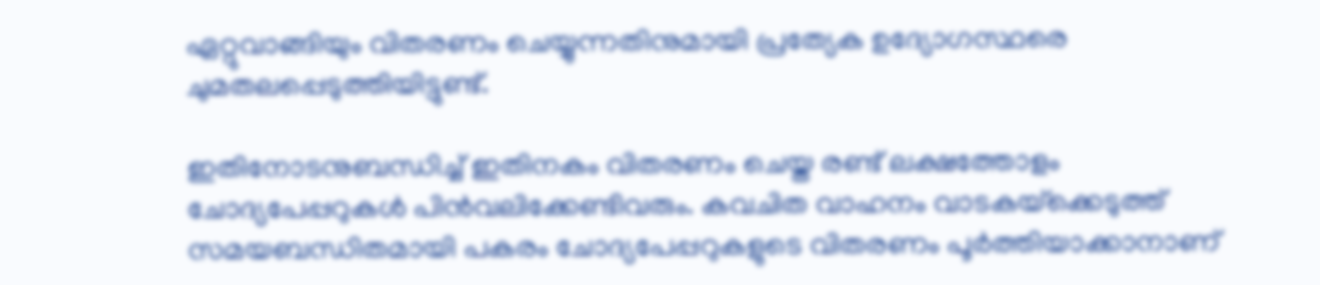ഏറ്റുവാങ്ങിയും വിതരണം ചെയ്യുന്നതിനുമായി പ്രത്യേക ഉദ്യോഗസ്ഥരെ ചുമതലപ്പെടുത്തിയിട്ടുണ്ട്.

ഇതിനോടനുബന്ധിച്ച് ഇതിനകം വിതരണം ചെയ്ത രണ്ട് ലക്ഷത്തോളം ചോദ്യപേപ്പറുകൾ പിൻവലിക്കേണ്ടിവരും. കവചിത വാഹനം വാടകയ്‌ക്കെടുത്ത് സമയബന്ധിതമായി പകരം ചോദ്യപേപ്പറുകളുടെ വിതരണം പൂർത്തിയാക്കാനാണ്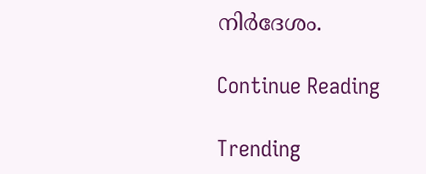നിർദേശം.

Continue Reading

Trending